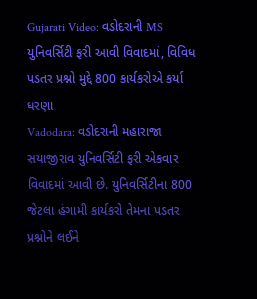Gujarati Video: વડોદરાની MS યુનિવર્સિટી ફરી આવી વિવાદમાં, વિવિધ પડતર પ્રશ્નો મુદ્દે 800 કાર્યકરોએ કર્યા ધરણા
Vadodara: વડોદરાની મહારાજા સયાજીરાવ યુનિવર્સિટી ફરી એકવાર વિવાદમાં આવી છે. યુનિવર્સિટીના 800 જેટલા હંગામી કાર્યકરો તેમના પડતર પ્રશ્નોને લઈને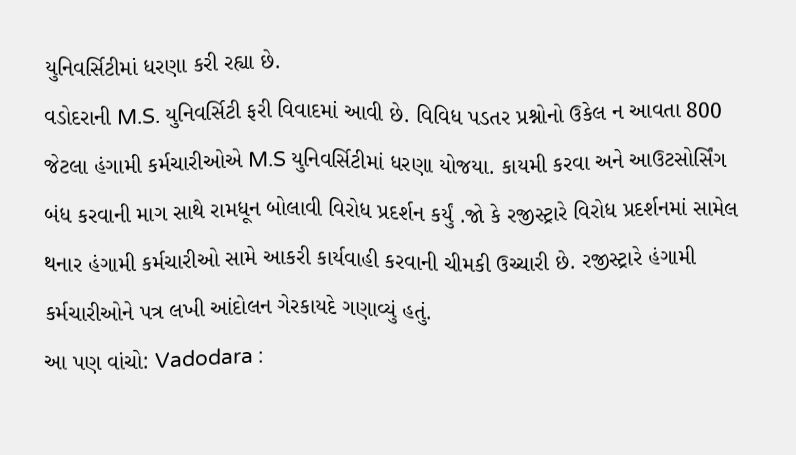યુનિવર્સિટીમાં ધરણા કરી રહ્યા છે.
વડોદરાની M.S. યુનિવર્સિટી ફરી વિવાદમાં આવી છે. વિવિધ પડતર પ્રશ્નોનો ઉકેલ ન આવતા 800 જેટલા હંગામી કર્મચારીઓએ M.S યુનિવર્સિટીમાં ધરણા યોજયા. કાયમી કરવા અને આઉટસોર્સિંગ બંધ કરવાની માગ સાથે રામધૂન બોલાવી વિરોધ પ્રદર્શન કર્યું .જો કે રજીસ્ટ્રારે વિરોધ પ્રદર્શનમાં સામેલ થનાર હંગામી કર્મચારીઓ સામે આકરી કાર્યવાહી કરવાની ચીમકી ઉચ્ચારી છે. રજીસ્ટ્રારે હંગામી કર્મચારીઓને પત્ર લખી આંદોલન ગેરકાયદે ગણાવ્યું હતું.
આ પણ વાંચો: Vadodara :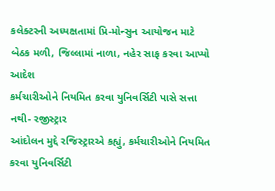કલેક્ટરની અધ્યક્ષતામાં પ્રિ-મોન્સુન આયોજન માટે બેઠક મળી, જિલ્લામાં નાળા, નહેર સાફ કરવા આપ્યો આદેશ
કર્મચારીઓને નિયમિત કરવા યુનિવર્સિટી પાસે સત્તા નથી- રજીસ્ટ્રાર
આંદોલન મુદ્દે રજિસ્ટ્રારએ કહ્યું, કર્મચારીઓને નિયમિત કરવા યુનિવર્સિટી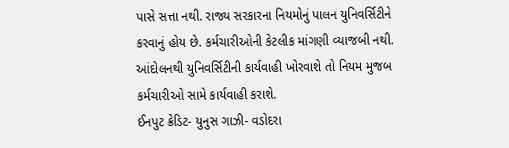પાસે સત્તા નથી. રાજ્ય સરકારના નિયમોનું પાલન યુનિવર્સિટીને કરવાનું હોય છે. કર્મચારીઓની કેટલીક માંગણી વ્યાજબી નથી. આંદોલનથી યુનિવર્સિટીની કાર્યવાહી ખોરવાશે તો નિયમ મુજબ કર્મચારીઓ સામે કાર્યવાહી કરાશે.
ઈનપુટ ક્રેડિટ- યુનુસ ગાઝી- વડોદરા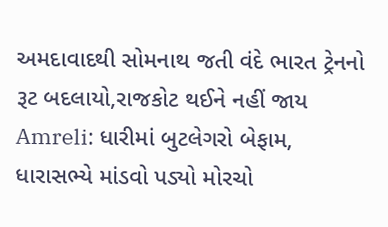અમદાવાદથી સોમનાથ જતી વંદે ભારત ટ્રેનનો રૂટ બદલાયો,રાજકોટ થઈને નહીં જાય
Amreli: ધારીમાં બુટલેગરો બેફામ, ધારાસભ્યે માંડવો પડ્યો મોરચો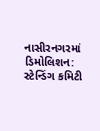નાસીરનગરમાં ડિમોલિશન: સ્ટેન્ડિંગ કમિટી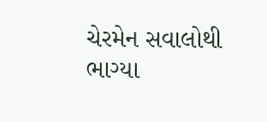ચેરમેન સવાલોથી ભાગ્યા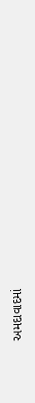અમદાવાદમાં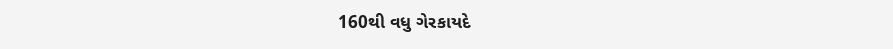160થી વધુ ગેરકાયદે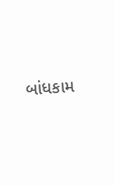બાંધકામ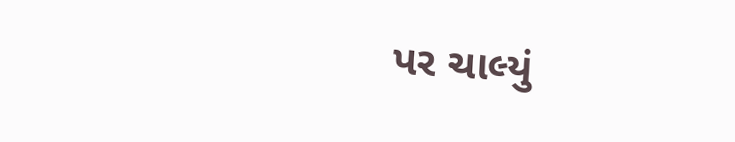પર ચાલ્યું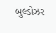બુલ્ડોઝર